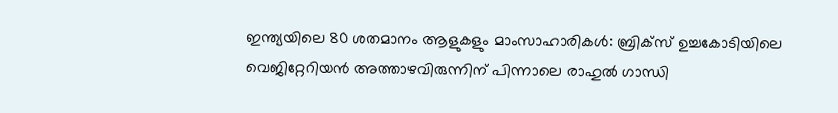ഇന്ത്യയിലെ 80 ശതമാനം ആളുകളും മാംസാഹാരികൾ: ബ്രിക്സ് ഉച്ചകോടിയിലെ വെജിറ്റേറിയൻ അത്താഴവിരുന്നിന് പിന്നാലെ രാഹുൽ ഗാന്ധി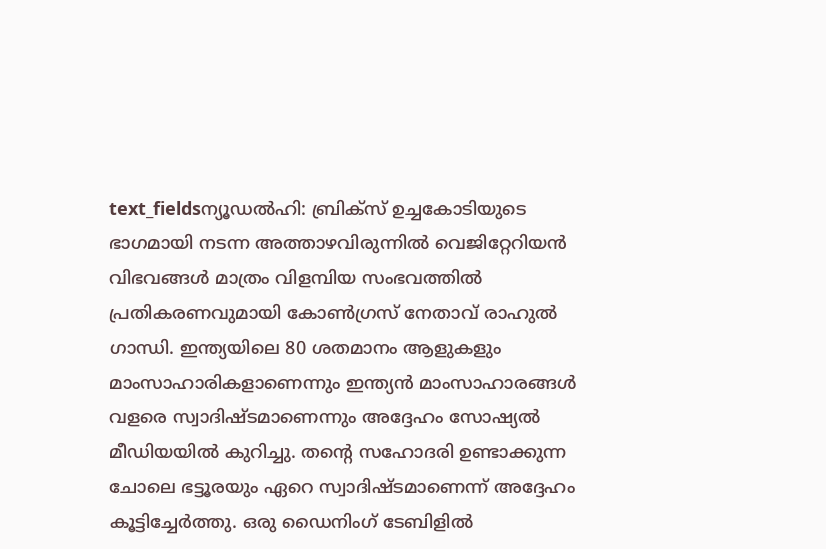text_fieldsന്യൂഡൽഹി: ബ്രിക്സ് ഉച്ചകോടിയുടെ ഭാഗമായി നടന്ന അത്താഴവിരുന്നിൽ വെജിറ്റേറിയൻ വിഭവങ്ങൾ മാത്രം വിളമ്പിയ സംഭവത്തിൽ പ്രതികരണവുമായി കോൺഗ്രസ് നേതാവ് രാഹുൽ ഗാന്ധി. ഇന്ത്യയിലെ 80 ശതമാനം ആളുകളും മാംസാഹാരികളാണെന്നും ഇന്ത്യൻ മാംസാഹാരങ്ങൾ വളരെ സ്വാദിഷ്ടമാണെന്നും അദ്ദേഹം സോഷ്യൽ മീഡിയയിൽ കുറിച്ചു. തന്റെ സഹോദരി ഉണ്ടാക്കുന്ന ചോലെ ഭട്ടൂരയും ഏറെ സ്വാദിഷ്ടമാണെന്ന് അദ്ദേഹം കൂട്ടിച്ചേർത്തു. ഒരു ഡൈനിംഗ് ടേബിളിൽ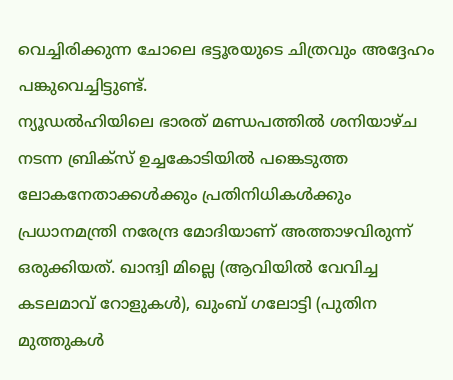വെച്ചിരിക്കുന്ന ചോലെ ഭട്ടൂരയുടെ ചിത്രവും അദ്ദേഹം പങ്കുവെച്ചിട്ടുണ്ട്.
ന്യൂഡൽഹിയിലെ ഭാരത് മണ്ഡപത്തിൽ ശനിയാഴ്ച നടന്ന ബ്രിക്സ് ഉച്ചകോടിയിൽ പങ്കെടുത്ത ലോകനേതാക്കൾക്കും പ്രതിനിധികൾക്കും പ്രധാനമന്ത്രി നരേന്ദ്ര മോദിയാണ് അത്താഴവിരുന്ന് ഒരുക്കിയത്. ഖാന്ദ്വി മില്ലെ (ആവിയിൽ വേവിച്ച കടലമാവ് റോളുകൾ), ഖുംബ് ഗലോട്ടി (പുതിന മുത്തുകൾ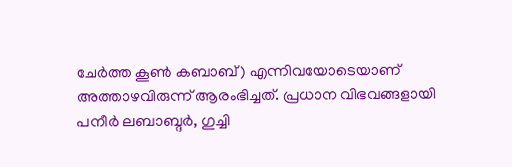ചേർത്ത കൂൺ കബാബ്) എന്നിവയോടെയാണ് അത്താഴവിരുന്ന് ആരംഭിച്ചത്. പ്രധാന വിഭവങ്ങളായി പനീർ ലബാബ്ദർ, ഗുച്ചി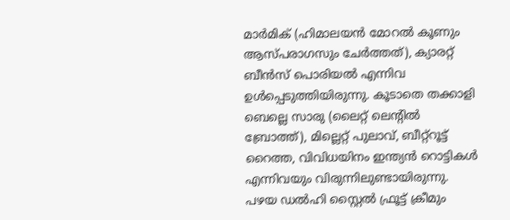മാർമിക് (ഹിമാലയൻ മോറൽ കൂണും ആസ്പരാഗസും ചേർത്തത്), ക്യാരറ്റ് ബീൻസ് പൊരിയൽ എന്നിവ ഉൾപ്പെടുത്തിയിരുന്നു. കൂടാതെ തക്കാളി ബെല്ലെ സാരു (ലൈറ്റ് ലെന്റിൽ ബ്രോത്ത്), മില്ലെറ്റ് പുലാവ്, ബീറ്റ്റൂട്ട് റൈത്ത, വിവിധയിനം ഇന്ത്യൻ റൊട്ടികൾ എന്നിവയും വിരുന്നിലുണ്ടായിരുന്നു. പഴയ ഡൽഹി സ്റ്റൈൽ ഫ്രൂട്ട് ക്രീമും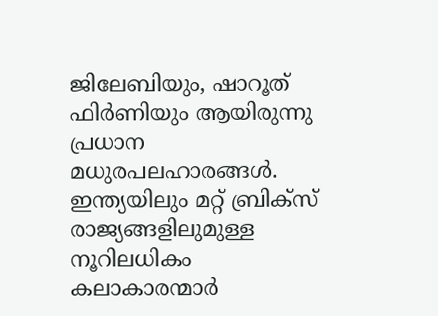ജിലേബിയും, ഷാറൂത് ഫിർണിയും ആയിരുന്നു പ്രധാന മധുരപലഹാരങ്ങൾ. ഇന്ത്യയിലും മറ്റ് ബ്രിക്സ് രാജ്യങ്ങളിലുമുള്ള നൂറിലധികം കലാകാരന്മാർ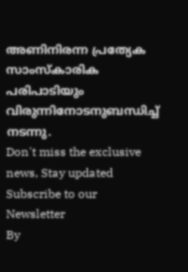അണിനിരന്ന പ്രത്യേക സാംസ്കാരിക പരിപാടിയും വിരുന്നിനോടനുബന്ധിച്ച് നടന്നു.
Don't miss the exclusive news, Stay updated
Subscribe to our Newsletter
By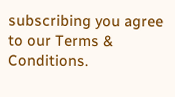subscribing you agree to our Terms & Conditions.